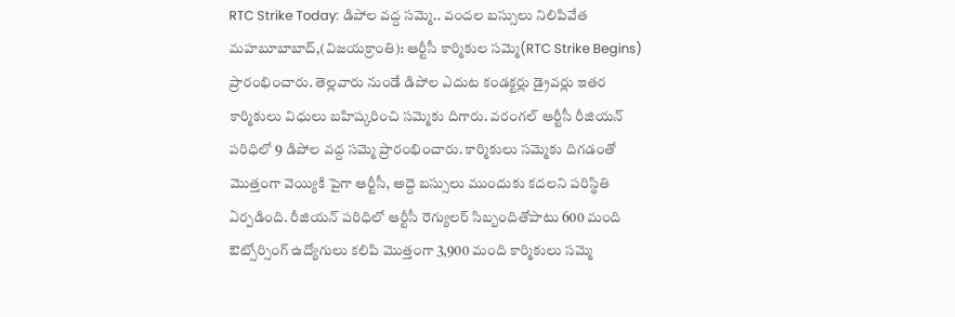RTC Strike Today: డిపోల వద్ద సమ్మె.. వందల బస్సులు నిలిపివేత
మహబూబాబాద్,(విజయక్రాంతి): ఆర్టీసీ కార్మికుల సమ్మె(RTC Strike Begins) ప్రారంభించారు. తెల్లవారు నుండే డిపోల ఎదుట కండక్టర్లు డ్రైవర్లు ఇతర కార్మికులు విధులు బహిష్కరించి సమ్మెకు దిగారు. వరంగల్ ఆర్టీసీ రీజియన్ పరిధిలో 9 డిపోల వద్ద సమ్మె ప్రారంభించారు. కార్మికులు సమ్మెకు దిగడంతో మొత్తంగా వెయ్యికి పైగా ఆర్టీసీ, అద్దె బస్సులు ముందుకు కదలని పరిస్థితి ఏర్పడింది. రీజియన్ పరిధిలో ఆర్టీసీ రెగ్యులర్ సిబ్బందితోపాటు 600 మంది ఔట్సోర్సింగ్ ఉద్యోగులు కలిపి మొత్తంగా 3,900 మంది కార్మికులు సమ్మె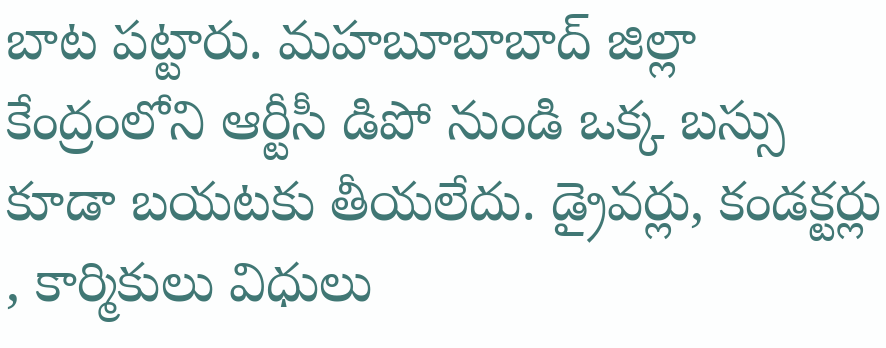బాట పట్టారు. మహబూబాబాద్ జిల్లా కేంద్రంలోని ఆర్టీసీ డిపో నుండి ఒక్క బస్సు కూడా బయటకు తీయలేదు. డ్రైవర్లు, కండక్టర్లు , కార్మికులు విధులు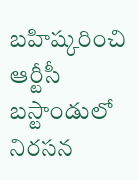బహిష్కరించి ఆర్టీసీ బస్టాండులో నిరసన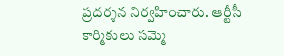ప్రదర్శన నిర్వహించారు. ఆర్టీసీ కార్మికులు సమ్మె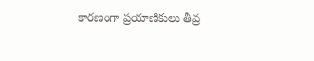కారణంగా ప్రయాణికులు తీవ్ర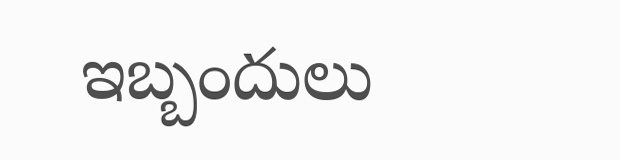ఇబ్బందులు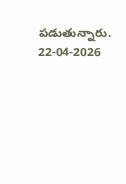పడుతున్నారు.
22-04-2026